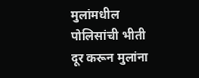मुलांमधील पोलिसांची भीती दूर करून मुलांना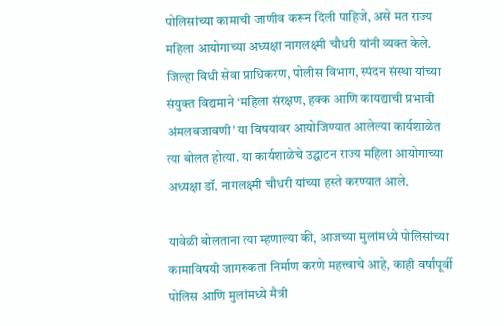पोलिसांच्या कामाची जाणीव करून दिली पाहिजे, असे मत राज्य महिला आयोगाच्या अध्यक्षा नागलक्ष्मी चौधरी यांनी व्यक्त केले.
जिल्हा विधी सेवा प्राधिकरण, पोलीस विभाग, स्पंदन संस्था यांच्या संयुक्त विद्यमाने ‘महिला संरक्षण, हक्क आणि कायद्याची प्रभावी अंमलबजावणी’ या विषयावर आयोजिण्यात आलेल्या कार्यशाळेत त्या बोलत होत्या. या कार्यशाळेचे उद्घाटन राज्य महिला आयोगाच्या अध्यक्षा डॉ. नागलक्ष्मी चौधरी यांच्या हस्ते करण्यात आले.

यावेळी बोलताना त्या म्हणाल्या की, आजच्या मुलांमध्ये पोलिसांच्या कामाविषयी जागरुकता निर्माण करणे महत्त्वाचे आहे, काही वर्षांपूर्वी पोलिस आणि मुलांमध्ये मैत्री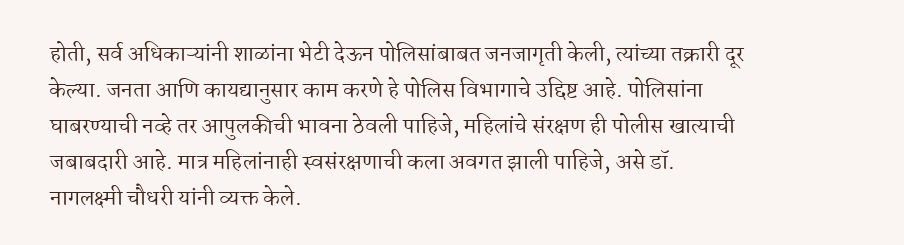होती, सर्व अधिकाऱ्यांनी शाळांना भेटी देऊन पोलिसांबाबत जनजागृती केली, त्यांच्या तक्रारी दूर केल्या. जनता आणि कायद्यानुसार काम करणे हे पोलिस विभागाचे उद्दिष्ट आहे. पोलिसांना घाबरण्याची नव्हे तर आपुलकीची भावना ठेवली पाहिजे, महिलांचे संरक्षण ही पोलीस खात्याची जबाबदारी आहे. मात्र महिलांनाही स्वसंरक्षणाची कला अवगत झाली पाहिजे, असे डॉ. नागलक्ष्मी चौधरी यांनी व्यक्त केले.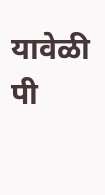यावेळी पी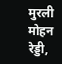मुरली मोहन रेड्डी,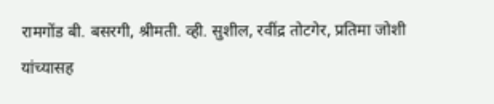रामगोंड बी. बसरगी, श्रीमती. व्ही. सुशील, रवींद्र तोटगेर, प्रतिमा जोशी यांच्यासह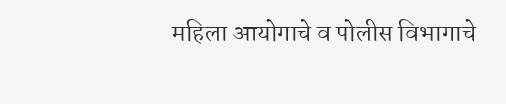महिला आयोगाचे व पोलीस विभागाचे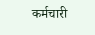कर्मचारी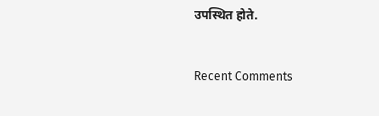उपस्थित होते.


Recent Comments